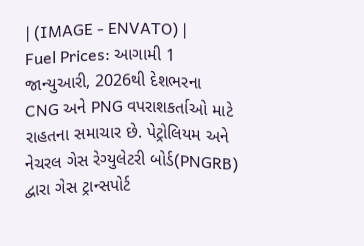| (IMAGE - ENVATO) |
Fuel Prices: આગામી 1 જાન્યુઆરી, 2026થી દેશભરના CNG અને PNG વપરાશકર્તાઓ માટે રાહતના સમાચાર છે. પેટ્રોલિયમ અને નેચરલ ગેસ રેગ્યુલેટરી બોર્ડ(PNGRB) દ્વારા ગેસ ટ્રાન્સપોર્ટ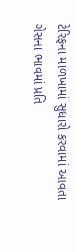ટેરિફના માળખામાં સુધારો કરવામાં આવતા ગેસના ભાવમાં પ્રતિ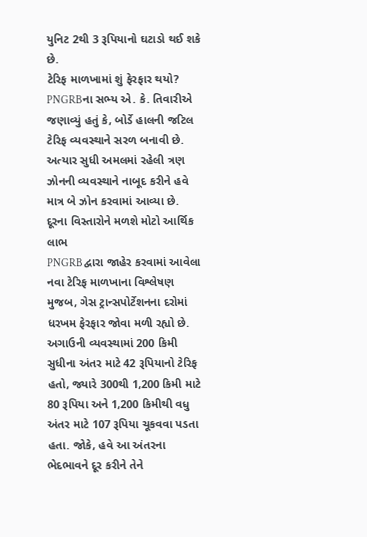યુનિટ 2થી 3 રૂપિયાનો ઘટાડો થઈ શકે છે.
ટેરિફ માળખામાં શું ફેરફાર થયો?
PNGRBના સભ્ય એ. કે. તિવારીએ જણાવ્યું હતું કે, બોર્ડે હાલની જટિલ ટેરિફ વ્યવસ્થાને સરળ બનાવી છે. અત્યાર સુધી અમલમાં રહેલી ત્રણ ઝોનની વ્યવસ્થાને નાબૂદ કરીને હવે માત્ર બે ઝોન કરવામાં આવ્યા છે.
દૂરના વિસ્તારોને મળશે મોટો આર્થિક લાભ
PNGRB દ્વારા જાહેર કરવામાં આવેલા નવા ટેરિફ માળખાના વિશ્લેષણ મુજબ, ગેસ ટ્રાન્સપોર્ટેશનના દરોમાં ધરખમ ફેરફાર જોવા મળી રહ્યો છે. અગાઉની વ્યવસ્થામાં 200 કિમી સુધીના અંતર માટે 42 રૂપિયાનો ટેરિફ હતો, જ્યારે 300થી 1,200 કિમી માટે 80 રૂપિયા અને 1,200 કિમીથી વધુ અંતર માટે 107 રૂપિયા ચૂકવવા પડતા હતા. જોકે, હવે આ અંતરના ભેદભાવને દૂર કરીને તેને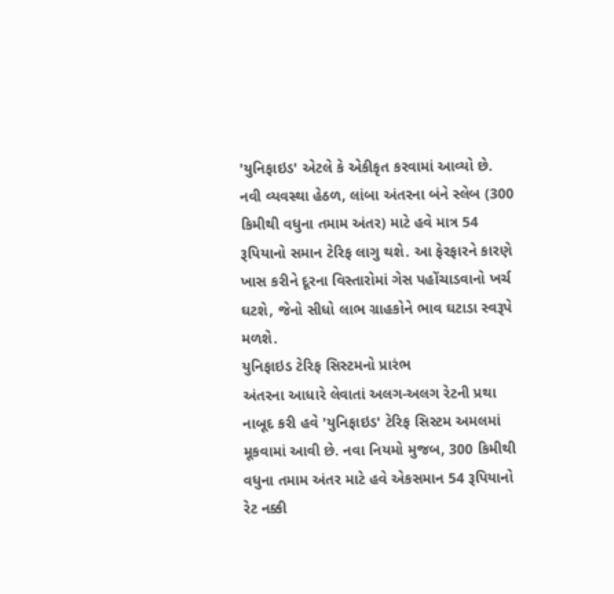'યુનિફાઇડ' એટલે કે એકીકૃત કરવામાં આવ્યો છે. નવી વ્યવસ્થા હેઠળ, લાંબા અંતરના બંને સ્લેબ (300 કિમીથી વધુના તમામ અંતર) માટે હવે માત્ર 54 રૂપિયાનો સમાન ટેરિફ લાગુ થશે. આ ફેરફારને કારણે ખાસ કરીને દૂરના વિસ્તારોમાં ગેસ પહોંચાડવાનો ખર્ચ ઘટશે, જેનો સીધો લાભ ગ્રાહકોને ભાવ ઘટાડા સ્વરૂપે મળશે.
યુનિફાઇડ ટેરિફ સિસ્ટમનો પ્રારંભ
અંતરના આધારે લેવાતાં અલગ-અલગ રેટની પ્રથા નાબૂદ કરી હવે 'યુનિફાઇડ' ટેરિફ સિસ્ટમ અમલમાં મૂકવામાં આવી છે. નવા નિયમો મુજબ, 300 કિમીથી વધુના તમામ અંતર માટે હવે એકસમાન 54 રૂપિયાનો રેટ નક્કી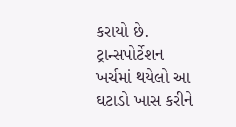કરાયો છે. ટ્રાન્સપોર્ટેશન ખર્ચમાં થયેલો આ ઘટાડો ખાસ કરીને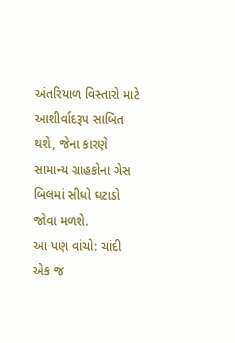અંતરિયાળ વિસ્તારો માટે આશીર્વાદરૂપ સાબિત થશે, જેના કારણે સામાન્ય ગ્રાહકોના ગેસ બિલમાં સીધો ઘટાડો જોવા મળશે.
આ પણ વાંચો: ચાંદી એક જ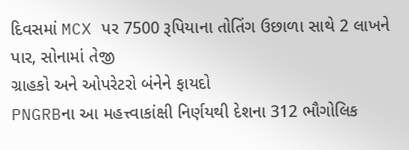દિવસમાં MCX પર 7500 રૂપિયાના તોતિંગ ઉછાળા સાથે 2 લાખને પાર, સોનામાં તેજી
ગ્રાહકો અને ઓપરેટરો બંનેને ફાયદો
PNGRBના આ મહત્ત્વાકાંક્ષી નિર્ણયથી દેશના 312 ભૌગોલિક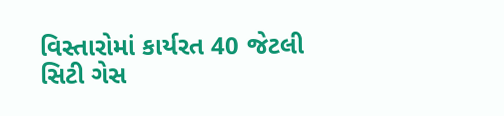વિસ્તારોમાં કાર્યરત 40 જેટલી સિટી ગેસ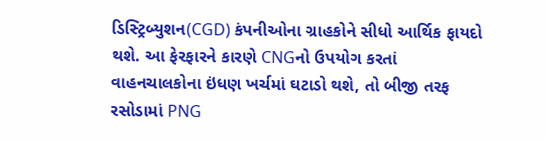ડિસ્ટ્રિબ્યુશન(CGD) કંપનીઓના ગ્રાહકોને સીધો આર્થિક ફાયદો થશે. આ ફેરફારને કારણે CNGનો ઉપયોગ કરતાં વાહનચાલકોના ઇંધણ ખર્ચમાં ઘટાડો થશે, તો બીજી તરફ રસોડામાં PNG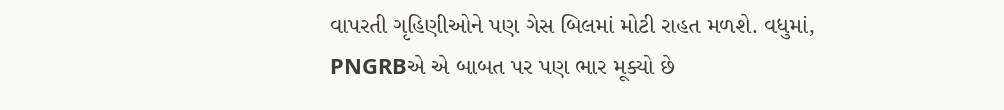વાપરતી ગૃહિણીઓને પણ ગેસ બિલમાં મોટી રાહત મળશે. વધુમાં, PNGRBએ એ બાબત પર પણ ભાર મૂક્યો છે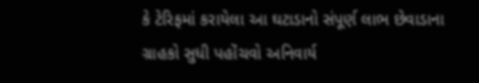કે ટેરિફમાં કરાયેલા આ ઘટાડાનો સંપૂર્ણ લાભ છેવાડાના ગ્રાહકો સુધી પહોંચવો અનિવાર્ય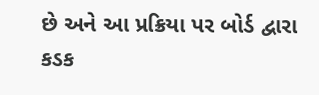છે અને આ પ્રક્રિયા પર બોર્ડ દ્વારા કડક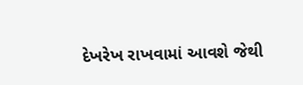દેખરેખ રાખવામાં આવશે જેથી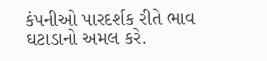કંપનીઓ પારદર્શક રીતે ભાવ ઘટાડાનો અમલ કરે.